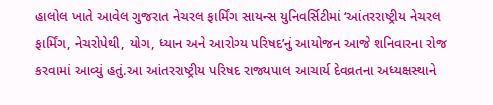હાલોલ ખાતે આવેલ ગુજરાત નેચરલ ફાર્મિંગ સાયન્સ યુનિવર્સિટીમાં ‘આંતરરાષ્ટ્રીય નેચરલ ફાર્મિંગ, નેચરોપેથી, યોગ, ધ્યાન અને આરોગ્ય પરિષદ’નું આયોજન આજે શનિવારના રોજ કરવામાં આવ્યું હતું.આ આંતરરાષ્ટ્રીય પરિષદ રાજ્યપાલ આચાર્ય દેવવ્રતના અધ્યક્ષસ્થાને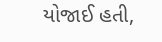યોજાઈ હતી,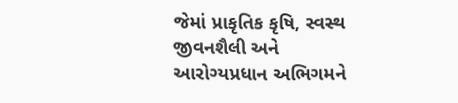જેમાં પ્રાકૃતિક કૃષિ, સ્વસ્થ જીવનશૈલી અને આરોગ્યપ્રધાન અભિગમને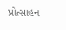પ્રોત્સાહન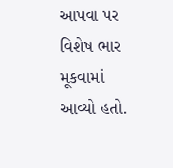આપવા પર વિશેષ ભાર મૂકવામાં આવ્યો હતો.